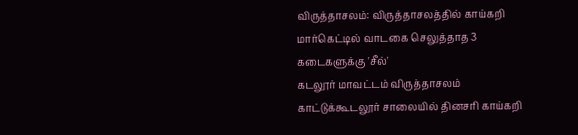விருத்தாசலம்: விருத்தாசலத்தில் காய்கறி மார்கெட்டில் வாடகை செலுத்தாத 3 கடைகளுக்கு 'சீல்'
கடலூர் மாவட்டம் விருத்தாசலம் காட்டுக்கூடலூர் சாலையில் தினசரி காய்கறி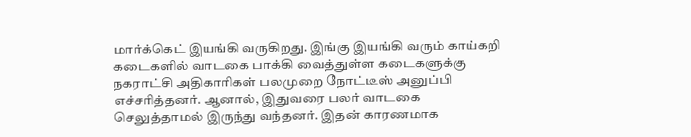மார்க்கெட் இயங்கி வருகிறது. இங்கு இயங்கி வரும் காய்கறி கடைகளில் வாடகை பாக்கி வைத்துள்ள கடைகளுக்கு நகராட்சி அதிகாரிகள் பலமுறை நோட்டீஸ் அனுப்பி எச்சரித்தனர். ஆனால், இதுவரை பலர் வாடகை செலுத்தாமல் இருந்து வந்தனர். இதன் காரணமாக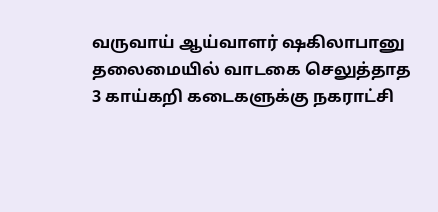வருவாய் ஆய்வாளர் ஷகிலாபானு தலைமையில் வாடகை செலுத்தாத 3 காய்கறி கடைகளுக்கு நகராட்சி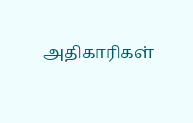அதிகாரிகள்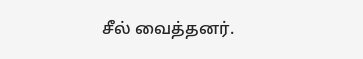சீல் வைத்தனர்.